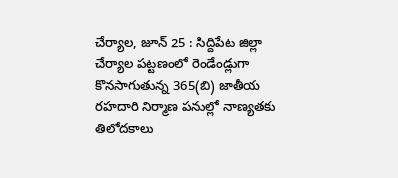చేర్యాల, జూన్ 25 : సిద్దిపేట జిల్లా చేర్యాల పట్టణంలో రెండేండ్లుగా కొనసాగుతున్న 365(బి) జాతీయ రహదారి నిర్మాణ పనుల్లో నాణ్యతకు తిలోదకాలు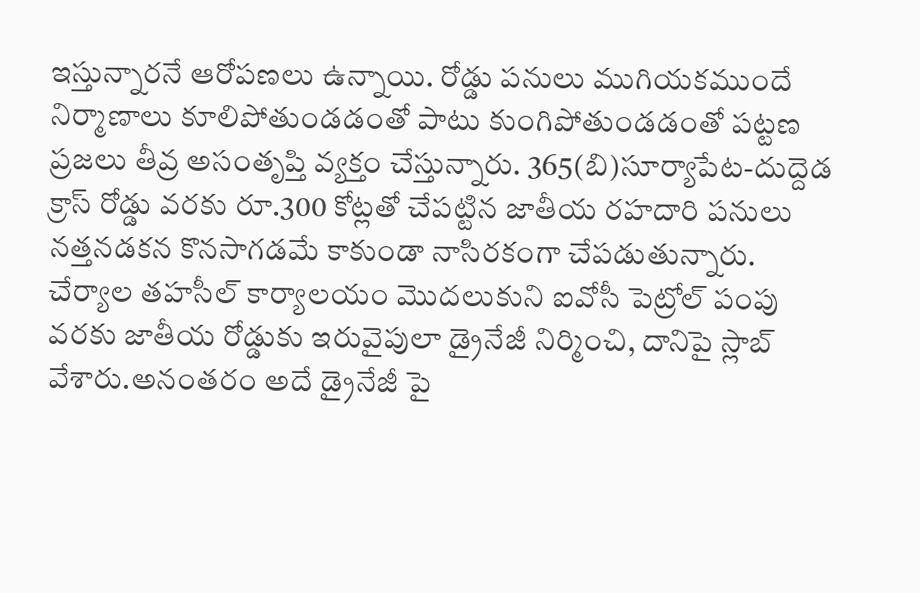ఇస్తున్నారనే ఆరోపణలు ఉన్నాయి. రోడ్డు పనులు ముగియకముందే నిర్మాణాలు కూలిపోతుండడంతో పాటు కుంగిపోతుండడంతో పట్టణ ప్రజలు తీవ్ర అసంతృప్తి వ్యక్తం చేస్తున్నారు. 365(బి)సూర్యాపేట-దుద్దెడ క్రాస్ రోడ్డు వరకు రూ.300 కోట్లతో చేపట్టిన జాతీయ రహదారి పనులు నత్తనడకన కొనసాగడమే కాకుండా నాసిరకంగా చేపడుతున్నారు.
చేర్యాల తహసీల్ కార్యాలయం మొదలుకుని ఐవోసీ పెట్రోల్ పంపు వరకు జాతీయ రోడ్డుకు ఇరువైపులా డ్రైనేజీ నిర్మించి, దానిపై స్లాబ్ వేశారు.అనంతరం అదే డ్రైనేజీ పై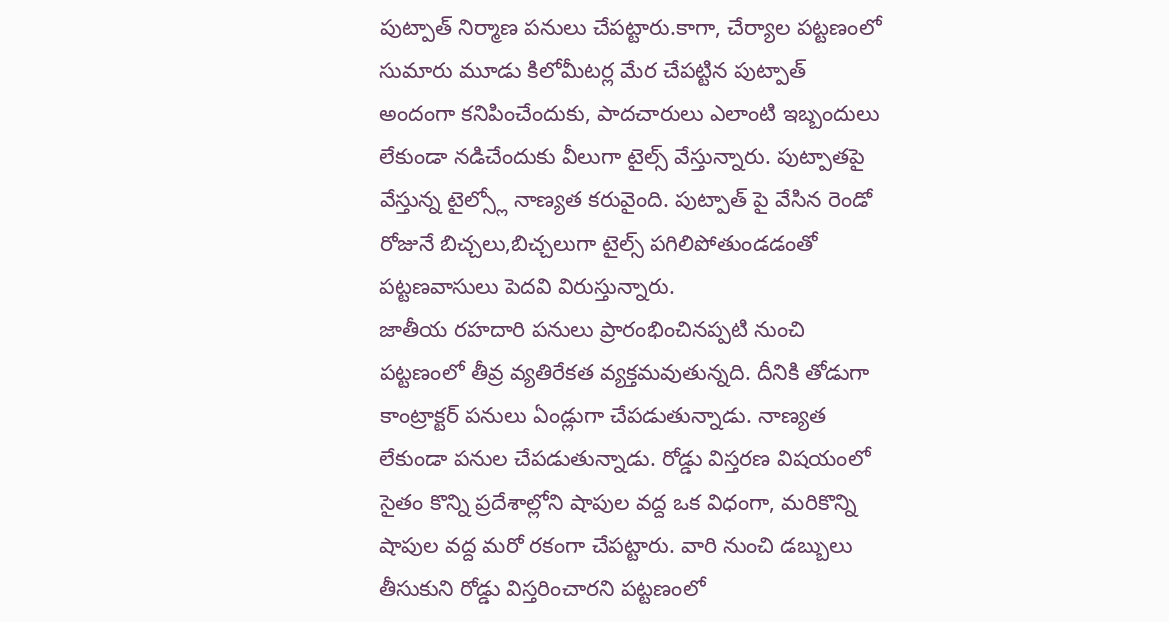పుట్పాత్ నిర్మాణ పనులు చేపట్టారు.కాగా, చేర్యాల పట్టణంలో సుమారు మూడు కిలోమీటర్ల మేర చేపట్టిన పుట్పాత్ అందంగా కనిపించేందుకు, పాదచారులు ఎలాంటి ఇబ్బందులు లేకుండా నడిచేందుకు వీలుగా టైల్స్ వేస్తున్నారు. పుట్పాతపై వేస్తున్న టైల్స్లో నాణ్యత కరువైంది. పుట్పాత్ పై వేసిన రెండో రోజునే బిచ్చలు,బిచ్చలుగా టైల్స్ పగిలిపోతుండడంతో పట్టణవాసులు పెదవి విరుస్తున్నారు.
జాతీయ రహదారి పనులు ప్రారంభించినప్పటి నుంచి పట్టణంలో తీవ్ర వ్యతిరేకత వ్యక్తమవుతున్నది. దీనికి తోడుగా కాంట్రాక్టర్ పనులు ఏండ్లుగా చేపడుతున్నాడు. నాణ్యత లేకుండా పనుల చేపడుతున్నాడు. రోడ్డు విస్తరణ విషయంలో సైతం కొన్ని ప్రదేశాల్లోని షాపుల వద్ద ఒక విధంగా, మరికొన్ని షాపుల వద్ద మరో రకంగా చేపట్టారు. వారి నుంచి డబ్బులు తీసుకుని రోడ్డు విస్తరించారని పట్టణంలో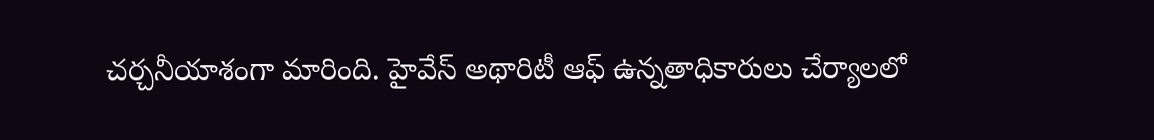చర్చనీయాశంగా మారింది. హైవేస్ అథారిటీ ఆఫ్ ఉన్నతాధికారులు చేర్యాలలో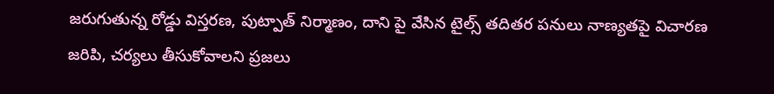జరుగుతున్న రోడ్డు విస్తరణ, పుట్పాత్ నిర్మాణం, దాని పై వేసిన టైల్స్ తదితర పనులు నాణ్యతపై విచారణ జరిపి, చర్యలు తీసుకోవాలని ప్రజలు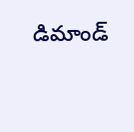డిమాండ్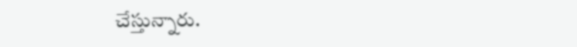చేస్తున్నారు.